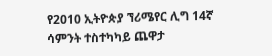የ2010 ኢትዮጵያ ኘሪሜየር ሊግ 14ኛ ሳምንት ተስተካካይ ጨዋታ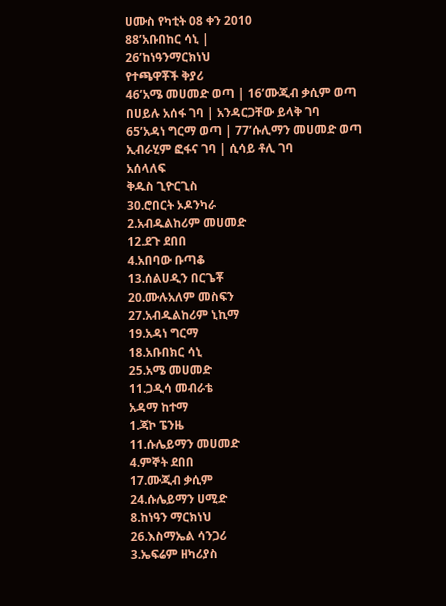ሀሙስ የካቲት 08 ቀን 2010
88’አቡበከር ሳኒ |
26’ከነዓንማርክነህ
የተጫዋቾች ቅያሪ
46’አሜ መሀመድ ወጣ | 16’ሙጂብ ቃሲም ወጣ
በሀይሉ አሰፋ ገባ | አንዳርጋቸው ይላቅ ገባ
65’አዳነ ግርማ ወጣ | 77’ሱሊማን መሀመድ ወጣ
ኢብራሂም ፎፋና ገባ | ሲሳይ ቶሊ ገባ
አሰላለፍ
ቅዱስ ጊዮርጊስ
30.ሮበርት ኦዶንካራ
2.አብዱልከሪም መሀመድ
12.ደጉ ደበበ
4.አበባው ቡጣቆ
13.ሰልሀዲን በርጌቾ
20.ሙሉአለም መስፍን
27.አብዱልከሪም ኒኪማ
19.አዳነ ግርማ
18.አቡበክር ሳኒ
25.አሜ መሀመድ
11.ጋዲሳ መብራቴ
አዳማ ከተማ
1.ጃኮ ፔንዜ
11.ሱሌይማን መሀመድ
4.ምኞት ደበበ
17.ሙጂብ ቃሲም
24.ሱሌይማን ሀሚድ
8.ከነዓን ማርክነህ
26.እስማኤል ሳንጋሪ
3.ኤፍሬም ዘካሪያስ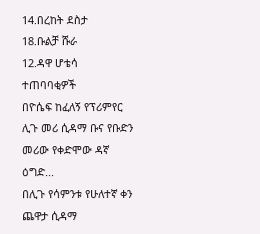14.በረከት ደስታ
18.ቡልቻ ሹራ
12.ዳዋ ሆቴሳ
ተጠባባቂዎች
በዮሴፍ ከፈለኝ የፕሪምየር ሊጉ መሪ ሲዳማ ቡና የቡድን መሪው የቀድሞው ዳኛ ዕግድ...
በሊጉ የሳምንቱ የሁለተኛ ቀን ጨዋታ ሲዳማ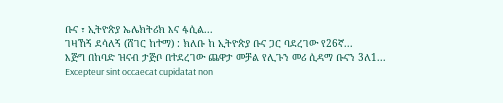ቡና ፣ ኢትዮጵያ ኤሌክትሪክ እና ፋሲል...
ገዛኸኝ ደሳለኝ (ሸገር ከተማ) : ክለቡ ከ ኢትዮጵያ ቡና ጋር ባደረገው የ26ኛ...
እጅግ በከባድ ዝናብ ታጅቦ በተደረገው ጨዋታ መቻል የሊጉን መሪ ሲዳማ ቡናን 3ለ1...
Excepteur sint occaecat cupidatat non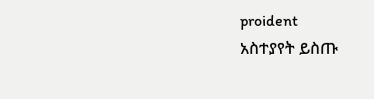proident
አስተያየት ይስጡ